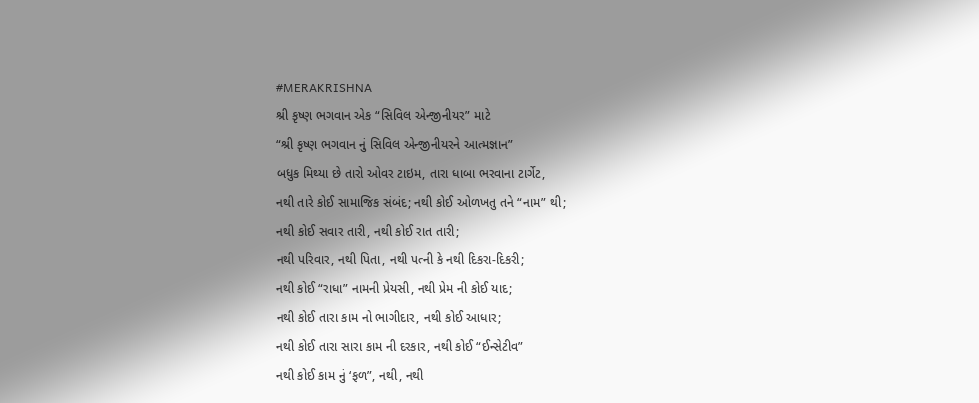#MERAKRISHNA
શ્રી કૃષ્ણ ભગવાન એક “સિવિલ એન્જીનીયર” માટે
“શ્રી કૃષ્ણ ભગવાન નું સિવિલ એન્જીનીયરને આત્મજ્ઞાન”
બધુક મિથ્યા છે તારો ઓવર ટાઇમ, તારા ધાબા ભરવાના ટાર્ગેટ,
નથી તારે કોઈ સામાજિક સંબંદ; નથી કોઈ ઓળખતુ તને “નામ” થી;
નથી કોઈ સવાર તારી, નથી કોઈ રાત તારી;
નથી પરિવાર, નથી પિતા, નથી પત્ની કે નથી દિકરા-દિકરી;
નથી કોઈ “રાધા” નામની પ્રેયસી, નથી પ્રેમ ની કોઈ યાદ;
નથી કોઈ તારા કામ નો ભાગીદાર, નથી કોઈ આધાર;
નથી કોઈ તારા સારા કામ ની દરકાર, નથી કોઈ “ઈન્સેટીવ”
નથી કોઈ કામ નું ‘ફળ”, નથી, નથી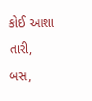કોઈ આશા તારી,
બસ,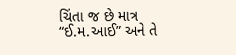ચિંતા જ છે માત્ર “ઈ.મ.આઈ” અને તે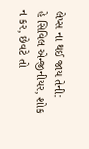લેપ્સ ના થઈ જાય તેની:
હે સિવિલ એન્જીનીયર, શોક ન કર, છેવટે તો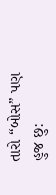તારો “બોસ” પણ હુજ છુ: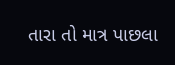તારા તો માત્ર પાછલા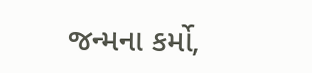જન્મના કર્મો,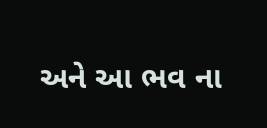અને આ ભવ ના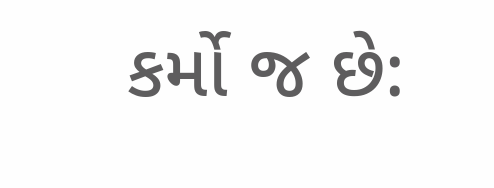કર્મો જ છે: